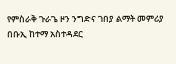የምስራቅ ጉራጌ ዞን ንግድና ገበያ ልማት መምሪያ በቡኢ ከተማ አስተዳደር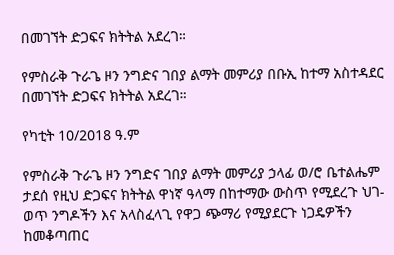በመገኘት ድጋፍና ክትትል አደረገ።

የምስራቅ ጉራጌ ዞን ንግድና ገበያ ልማት መምሪያ በቡኢ ከተማ አስተዳደር በመገኘት ድጋፍና ክትትል አደረገ።

የካቲት 10/2018 ዓ.ም

የምስራቅ ጉራጌ ዞን ንግድና ገበያ ልማት መምሪያ ኃላፊ ወ/ሮ ቤተልሔም ታደሰ የዚህ ድጋፍና ክትትል ዋነኛ ዓላማ በከተማው ውስጥ የሚደረጉ ህገ-ወጥ ንግዶችን እና አላስፈላጊ የዋጋ ጭማሪ የሚያደርጉ ነጋዴዎችን ከመቆጣጠር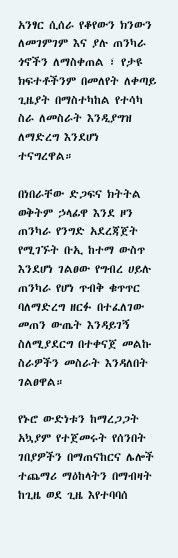አንፃር ሲሰራ የቆየውን ክንውን ለመገምገም እና ያሉ ጠንካራ ጎኖችን ለማስቀጠል ፣ የታዩ ክፍተቶችንም በመለየት ለቀጣይ ጊዜያት በማስተካከል የተሳካ ስራ ለመስራት እንዲያግዝ ለማድረግ እንደሆነ ተናግረዋል።

በነበራቸው ድጋፍና ክትትል ወቅትም ኃላፊዋ እንደ ዞን ጠንካራ የንግድ አደረጃጀት የሚገኙት ቡኢ ከተማ ውስጥ እንደሆነ ገልፀው የግብረ ሀይሉ ጠንካራ የሆነ ጥብቅ ቁጥጥር ባለማድረግ ዘርፉ በተፈለገው መጠን ውጤት እንዳይገኝ ስለሚያደርግ በተቀናጀ መልኩ ስራዎችን መስራት እንዳለበት ገልፀዋል።

የኑሮ ውድነቱን ከማረጋጋት አኳያም የተጀመሩት የሰንበት ገበያዎችን በማጠናከርና ሌሎች ተጨማሪ ማዕከላትን በማብዛት ከጊዜ ወደ ጊዜ እየተባባሰ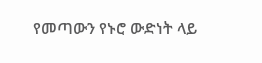የመጣውን የኑሮ ውድነት ላይ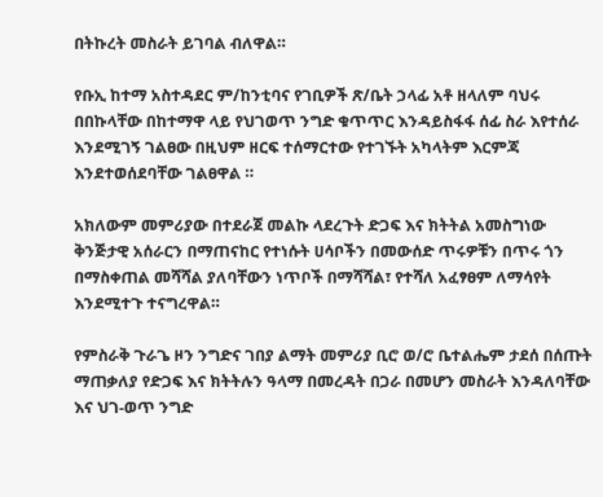በትኩረት መስራት ይገባል ብለዋል።

የቡኢ ከተማ አስተዳደር ም/ከንቲባና የገቢዎች ጽ/ቤት ኃላፊ አቶ ዘላለም ባህሩ በበኩላቸው በከተማዋ ላይ የህገወጥ ንግድ ቁጥጥር እንዳይስፋፋ ሰፊ ስራ እየተሰራ እንደሚገኝ ገልፀው በዚህም ዘርፍ ተሰማርተው የተገኙት አካላትም እርምጃ እንደተወሰደባቸው ገልፀዋል ።

አክለውም መምሪያው በተደራጀ መልኩ ላደረጉት ድጋፍ እና ክትትል አመስግነው ቅንጅታዊ አሰራርን በማጠናከር የተነሱት ሀሳቦችን በመውሰድ ጥሩዎቹን በጥሩ ጎን በማስቀጠል መሻሻል ያለባቸውን ነጥቦች በማሻሻል፣ የተሻለ አፈፃፀም ለማሳየት እንደሚተጉ ተናግረዋል።

የምስራቅ ጉራጌ ዞን ንግድና ገበያ ልማት መምሪያ ቢሮ ወ/ሮ ቤተልሔም ታደሰ በሰጡት ማጠቃለያ የድጋፍ እና ክትትሉን ዓላማ በመረዳት በጋራ በመሆን መስራት እንዳለባቸው እና ህገ-ወጥ ንግድ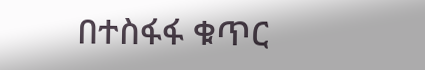በተስፋፋ ቁጥር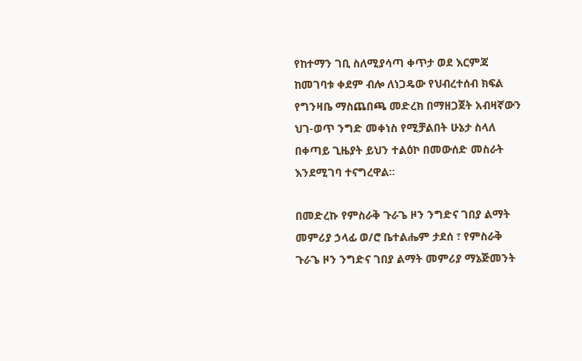የከተማን ገቢ ስለሚያሳጣ ቀጥታ ወደ እርምጃ ከመገባቱ ቀደም ብሎ ለነጋዴው የህብረተሰብ ክፍል የግንዛቤ ማስጨበጫ መድረክ በማዘጋጀት አብዛኛውን ህገ-ወጥ ንግድ መቀነስ የሚቻልበት ሁኔታ ስላለ በቀጣይ ጊዜያት ይህን ተልዕኮ በመውሰድ መስራት እንደሚገባ ተናግረዋል።

በመድረኩ የምስራቅ ጉራጌ ዞን ንግድና ገበያ ልማት መምሪያ ኃላፊ ወ/ሮ ቤተልሔም ታደሰ ፣ የምስራቅ ጉራጌ ዞን ንግድና ገበያ ልማት መምሪያ ማኔጅመንት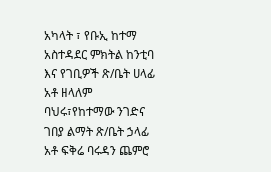አካላት ፣ የቡኢ ከተማ አስተዳደር ምክትል ከንቲባ እና የገቢዎች ጽ/ቤት ሀላፊ አቶ ዘላለም ባህሩ፣የከተማው ንገድና ገበያ ልማት ጽ/ቤት ኃላፊ አቶ ፍቅሬ ባሩዳን ጨምሮ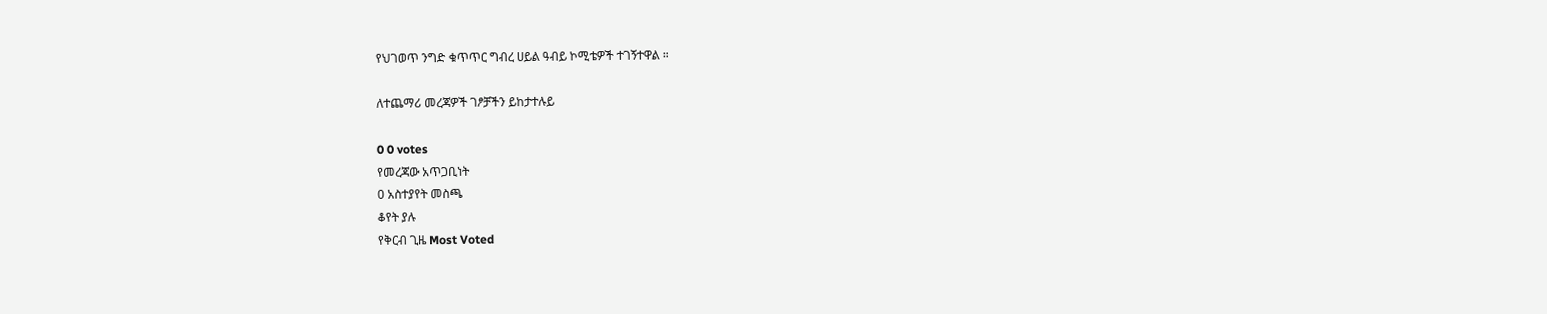የህገወጥ ንግድ ቁጥጥር ግብረ ሀይል ዓብይ ኮሚቴዎች ተገኝተዋል ።

ለተጨማሪ መረጃዎች ገፆቻችን ይከታተሉይ

0 0 votes
የመረጃው አጥጋቢነት
0 አስተያየት መስጫ
ቆየት ያሉ
የቅርብ ጊዜ Most Voted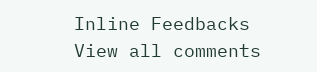Inline Feedbacks
View all comments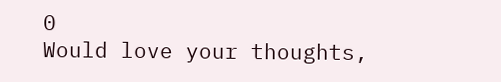0
Would love your thoughts,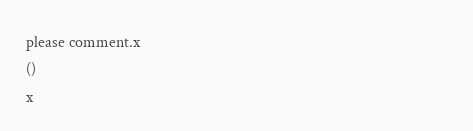please comment.x
()
x